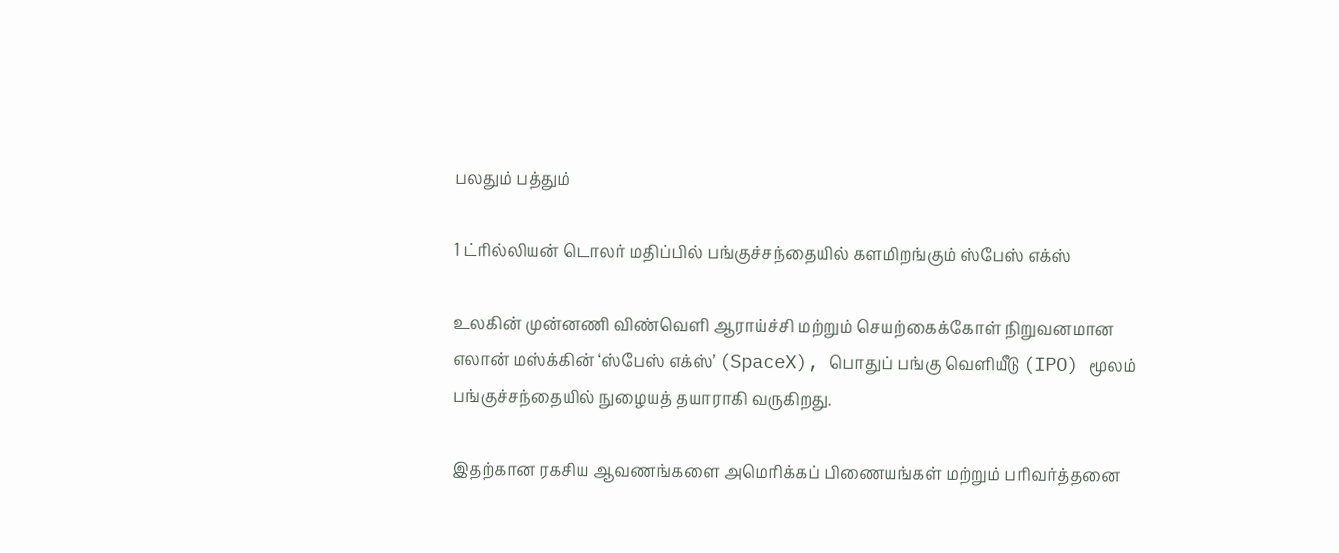பலதும் பத்தும்

1 ட்ரில்லியன் டொலர் மதிப்பில் பங்குச்சந்தையில் களமிறங்கும் ஸ்பேஸ் எக்ஸ்

உலகின் முன்னணி விண்வெளி ஆராய்ச்சி மற்றும் செயற்கைக்கோள் நிறுவனமான எலான் மஸ்க்கின் ‘ஸ்பேஸ் எக்ஸ்’ (SpaceX), பொதுப் பங்கு வெளியீடு (IPO) மூலம் பங்குச்சந்தையில் நுழையத் தயாராகி வருகிறது.

இதற்கான ரகசிய ஆவணங்களை அமெரிக்கப் பிணையங்கள் மற்றும் பரிவர்த்தனை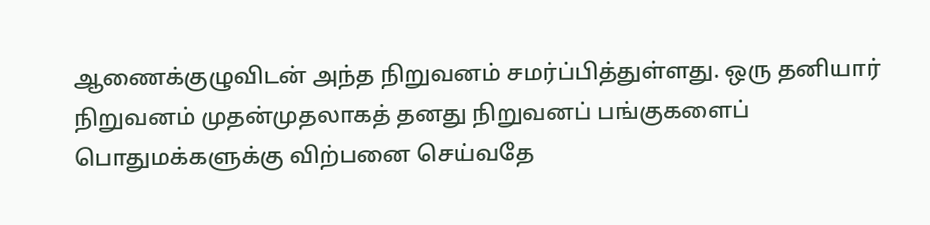ஆணைக்குழுவிடன் அந்த நிறுவனம் சமர்ப்பித்துள்ளது. ஒரு தனியார் நிறுவனம் முதன்முதலாகத் தனது நிறுவனப் பங்குகளைப் பொதுமக்களுக்கு விற்பனை செய்வதே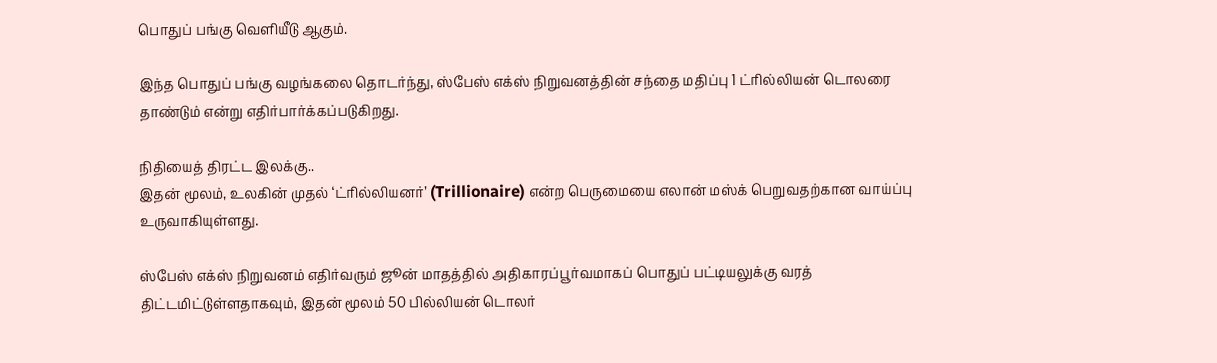பொதுப் பங்கு வெளியீடு ஆகும்.

இந்த பொதுப் பங்கு வழங்கலை தொடர்ந்து, ஸ்பேஸ் எக்ஸ் நிறுவனத்தின் சந்தை மதிப்பு 1 ட்ரில்லியன் டொலரை தாண்டும் என்று எதிர்பார்க்கப்படுகிறது.

நிதியைத் திரட்ட இலக்கு..
இதன் மூலம், உலகின் முதல் ‘ட்ரில்லியனர்’ (Trillionaire) என்ற பெருமையை எலான் மஸ்க் பெறுவதற்கான வாய்ப்பு உருவாகியுள்ளது.

ஸ்பேஸ் எக்ஸ் நிறுவனம் எதிர்வரும் ஜூன் மாதத்தில் அதிகாரப்பூர்வமாகப் பொதுப் பட்டியலுக்கு வரத் திட்டமிட்டுள்ளதாகவும், இதன் மூலம் 50 பில்லியன் டொலர்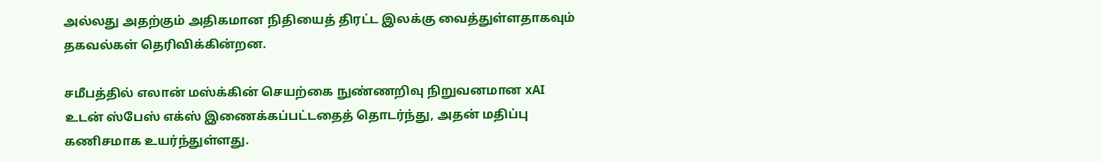அல்லது அதற்கும் அதிகமான நிதியைத் திரட்ட இலக்கு வைத்துள்ளதாகவும் தகவல்கள் தெரிவிக்கின்றன.

சமீபத்தில் எலான் மஸ்க்கின் செயற்கை நுண்ணறிவு நிறுவனமான xAI உடன் ஸ்பேஸ் எக்ஸ் இணைக்கப்பட்டதைத் தொடர்ந்து, அதன் மதிப்பு கணிசமாக உயர்ந்துள்ளது.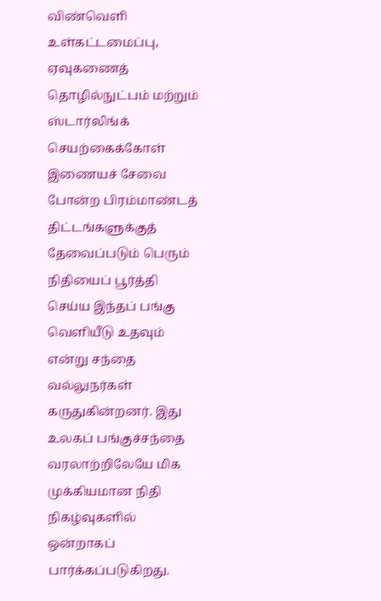விண்வெளி உள்கட்டமைப்பு, ஏவுகணைத் தொழில்நுட்பம் மற்றும் ஸ்டார்லிங்க் செயற்கைக்கோள் இணையச் சேவை போன்ற பிரம்மாண்டத் திட்டங்களுக்குத் தேவைப்படும் பெரும் நிதியைப் பூர்த்தி செய்ய இந்தப் பங்கு வெளியீடு உதவும் என்று சந்தை வல்லுநர்கள் கருதுகின்றனர். இது உலகப் பங்குச்சந்தை வரலாற்றிலேயே மிக முக்கியமான நிதி நிகழ்வுகளில் ஒன்றாகப் பார்க்கப்படுகிறது.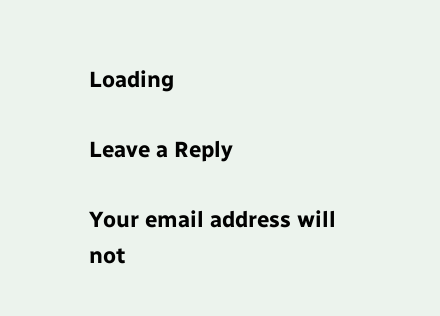Loading

Leave a Reply

Your email address will not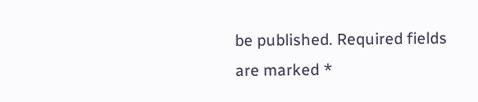be published. Required fields are marked *